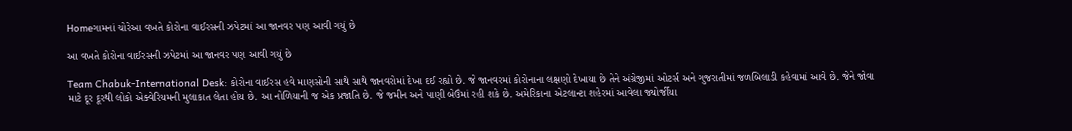Homeગામનાં ચોરેઆ વખતે કોરોના વાઈરસની ઝપેટમાં આ જાનવર પણ આવી ગયું છે

આ વખતે કોરોના વાઈરસની ઝપેટમાં આ જાનવર પણ આવી ગયું છે

Team Chabuk-International Desk: કોરોના વાઈરસ હવે માણસોની સાથે સાથે જાનવરોમાં દેખા દઈ રહ્યો છે. જે જાનવરમાં કોરોનાના લક્ષણો દેખાયા છે તેને અંગ્રેજીમાં ઓટર્સ અને ગુજરાતીમાં જળબિલાડી કહેવામાં આવે છે. જેને જોવા માટે દૂર દૂરથી લોકો એક્વેરિયમની મુલાકાત લેતા હોય છે. આ નોળિયાની જ એક પ્રજાતિ છે. જે જમીન અને પાણી બેઉંમાં રહી શકે છે. અમેરિકાના એટલાન્ટા શહેરમાં આવેલા જ્યોર્જીયા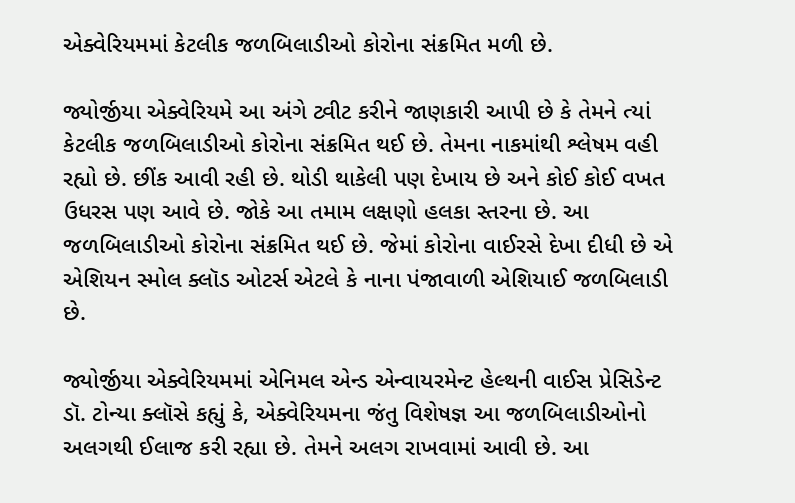એક્વેરિયમમાં કેટલીક જળબિલાડીઓ કોરોના સંક્રમિત મળી છે.

જ્યોર્જીયા એક્વેરિયમે આ અંગે ટ્વીટ કરીને જાણકારી આપી છે કે તેમને ત્યાં કેટલીક જળબિલાડીઓ કોરોના સંક્રમિત થઈ છે. તેમના નાકમાંથી શ્લેષમ વહી રહ્યો છે. છીંક આવી રહી છે. થોડી થાકેલી પણ દેખાય છે અને કોઈ કોઈ વખત ઉધરસ પણ આવે છે. જોકે આ તમામ લક્ષણો હલકા સ્તરના છે. આ જળબિલાડીઓ કોરોના સંક્રમિત થઈ છે. જેમાં કોરોના વાઈરસે દેખા દીધી છે એ એશિયન સ્મોલ ક્લૉડ ઓટર્સ એટલે કે નાના પંજાવાળી એશિયાઈ જળબિલાડી છે.

જ્યોર્જીયા એક્વેરિયમમાં એનિમલ એન્ડ એન્વાયરમેન્ટ હેલ્થની વાઈસ પ્રેસિડેન્ટ ડૉ. ટોન્યા ક્લૉસે કહ્યું કે, એક્વેરિયમના જંતુ વિશેષજ્ઞ આ જળબિલાડીઓનો અલગથી ઈલાજ કરી રહ્યા છે. તેમને અલગ રાખવામાં આવી છે. આ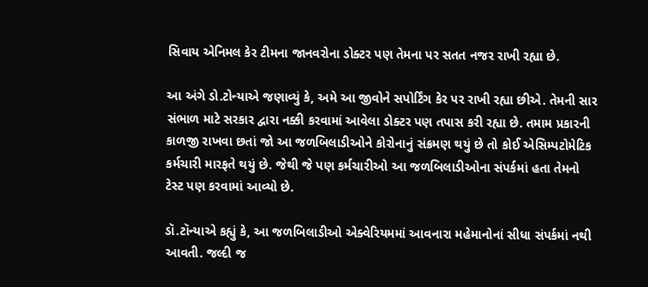સિવાય એનિમલ કેર ટીમના જાનવરોના ડોક્ટર પણ તેમના પર સતત નજર રાખી રહ્યા છે.

આ અંગે ડો.ટોન્યાએ જણાવ્યું કે, અમે આ જીવોને સપોર્ટિંગ કેર પર રાખી રહ્યા છીએ. તેમની સાર સંભાળ માટે સરકાર દ્વારા નક્કી કરવામાં આવેલા ડોક્ટર પણ તપાસ કરી રહ્યા છે. તમામ પ્રકારની કાળજી રાખવા છતાં જો આ જળબિલાડીઓને કોરોનાનું સંક્રમણ થયું છે તો કોઈ એસિમ્પટોમેટિક કર્મચારી મારફતે થયું છે. જેથી જે પણ કર્મચારીઓ આ જળબિલાડીઓના સંપર્કમાં હતા તેમનો ટેસ્ટ પણ કરવામાં આવ્યો છે.

ડૉ.ટૉન્યાએ કહ્યું કે, આ જળબિલાડીઓ એક્વેરિયમમાં આવનારા મહેમાનોનાં સીધા સંપર્કમાં નથી આવતી. જલ્દી જ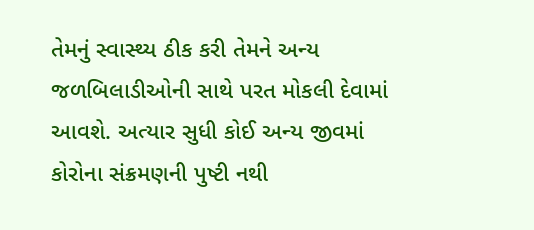તેમનું સ્વાસ્થ્ય ઠીક કરી તેમને અન્ય જળબિલાડીઓની સાથે પરત મોકલી દેવામાં આવશે. અત્યાર સુધી કોઈ અન્ય જીવમાં કોરોના સંક્રમણની પુષ્ટી નથી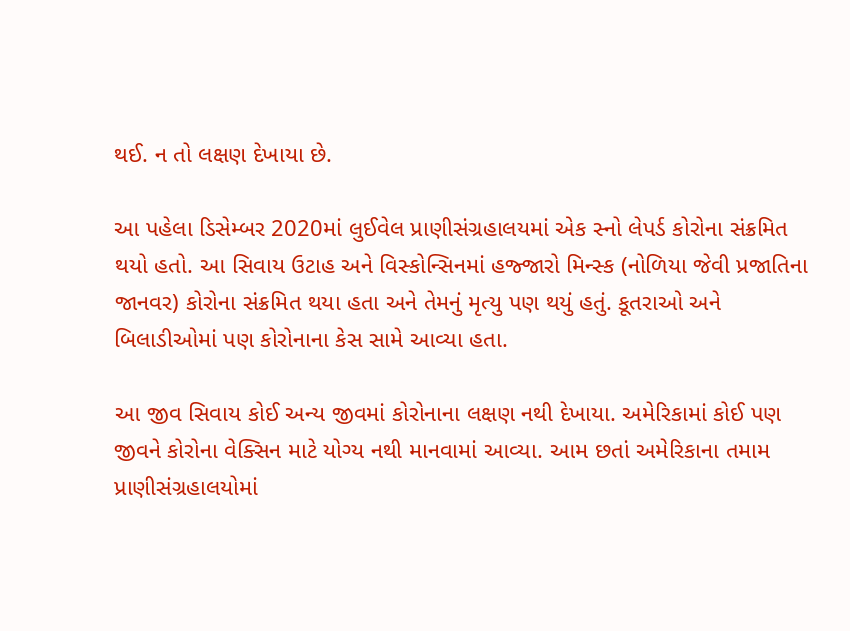થઈ. ન તો લક્ષણ દેખાયા છે.

આ પહેલા ડિસેમ્બર 2020માં લુઈવેલ પ્રાણીસંગ્રહાલયમાં એક સ્નો લેપર્ડ કોરોના સંક્રમિત થયો હતો. આ સિવાય ઉટાહ અને વિસ્કોન્સિનમાં હજ્જારો મિન્સ્ક (નોળિયા જેવી પ્રજાતિના જાનવર) કોરોના સંક્રમિત થયા હતા અને તેમનું મૃત્યુ પણ થયું હતું. કૂતરાઓ અને બિલાડીઓમાં પણ કોરોનાના કેસ સામે આવ્યા હતા.

આ જીવ સિવાય કોઈ અન્ય જીવમાં કોરોનાના લક્ષણ નથી દેખાયા. અમેરિકામાં કોઈ પણ જીવને કોરોના વેક્સિન માટે યોગ્ય નથી માનવામાં આવ્યા. આમ છતાં અમેરિકાના તમામ પ્રાણીસંગ્રહાલયોમાં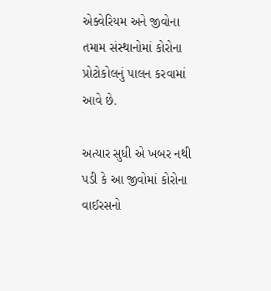એક્વેરિયમ અને જીવોના તમામ સંસ્થાનોમાં કોરોના પ્રોટોકોલનું પાલન કરવામાં આવે છે.

અત્યાર સુધી એ ખબર નથી પડી કે આ જીવોમાં કોરોના વાઈરસનો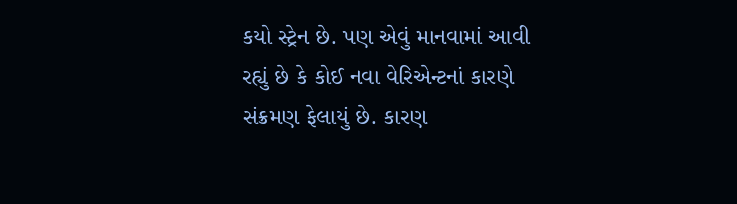કયો સ્ટ્રેન છે. પણ એવું માનવામાં આવી રહ્યું છે કે કોઈ નવા વેરિએન્ટનાં કારણે સંક્રમણ ફેલાયું છે. કારણ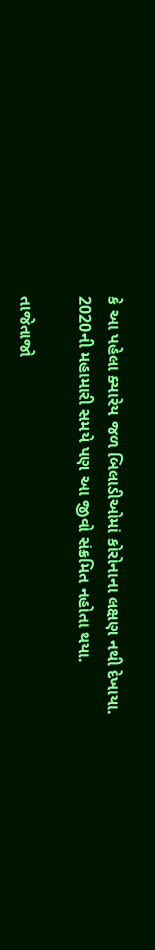કે આ પહેલા ક્યારેય જળ બિલાડીઓમાં કોરોનાના લક્ષણ નથી દેખાયા. 2020ની મહામારી સમયે પણ આ જીવો સંક્રમિત નહોતા થયા.

તાજેતાજો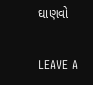ઘાણવો

LEAVE A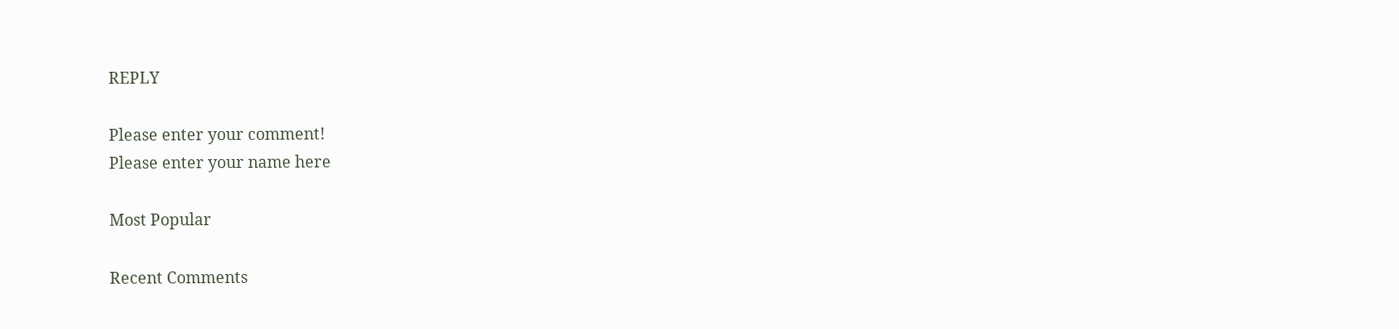REPLY

Please enter your comment!
Please enter your name here

Most Popular

Recent Comments